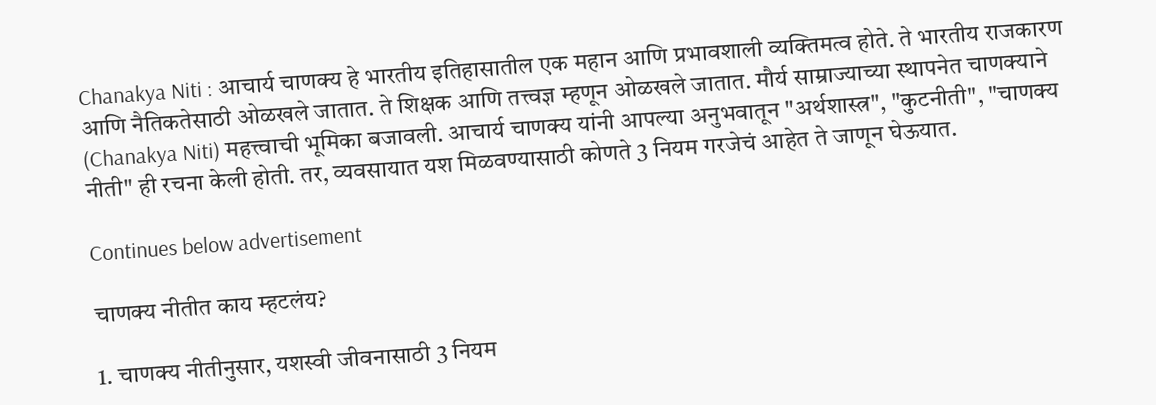Chanakya Niti : आचार्य चाणक्य हे भारतीय इतिहासातील एक महान आणि प्रभावशाली व्यक्तिमत्व होते. ते भारतीय राजकारण आणि नैतिकतेसाठी ओळखले जातात. ते शिक्षक आणि तत्त्वज्ञ म्हणून ओळखले जातात. मौर्य साम्राज्याच्या स्थापनेत चाणक्याने (Chanakya Niti) महत्त्वाची भूमिका बजावली. आचार्य चाणक्य यांनी आपल्या अनुभवातून "अर्थशास्त्र", "कुटनीती", "चाणक्य नीती" ही रचना केली होती. तर, व्यवसायात यश मिळवण्यासाठी कोणते 3 नियम गरजेचं आहेत ते जाणून घेऊयात.

Continues below advertisement

चाणक्य नीतीत काय म्हटलंय?

1. चाणक्य नीतीनुसार, यशस्वी जीवनासाठी 3 नियम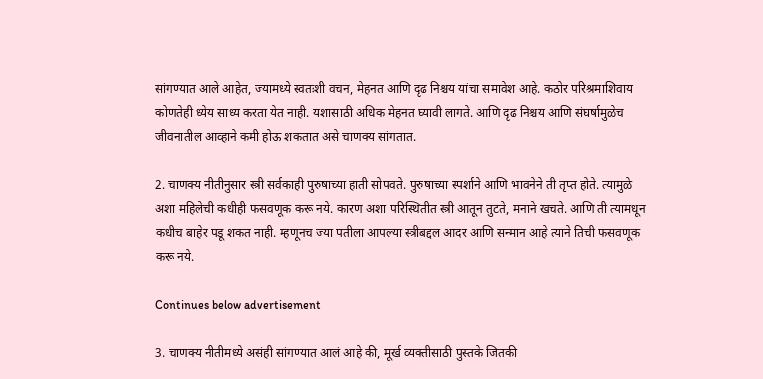सांगण्यात आले आहेत, ज्यामध्ये स्वतःशी वचन, मेहनत आणि दृढ निश्चय यांचा समावेश आहे. कठोर परिश्रमाशिवाय कोणतेही ध्येय साध्य करता येत नाही. यशासाठी अधिक मेहनत घ्यावी लागते. आणि दृढ निश्चय आणि संघर्षामुळेच जीवनातील आव्हाने कमी होऊ शकतात असे चाणक्य सांगतात.

2. चाणक्य नीतीनुसार स्त्री सर्वकाही पुरुषाच्या हाती सोपवते. पुरुषाच्या स्पर्शाने आणि भावनेने ती तृप्त होते. त्यामुळे अशा महिलेची कधीही फसवणूक करू नये. कारण अशा परिस्थितीत स्त्री आतून तुटते, मनाने खचते. आणि ती त्यामधून कधीच बाहेर पडू शकत नाही. म्हणूनच ज्या पतीला आपल्या स्त्रीबद्दल आदर आणि सन्मान आहे त्याने तिची फसवणूक करू नये.

Continues below advertisement

3. चाणक्य नीतीमध्ये असंही सांगण्यात आलं आहे की, मूर्ख व्यक्तीसाठी पुस्तके जितकी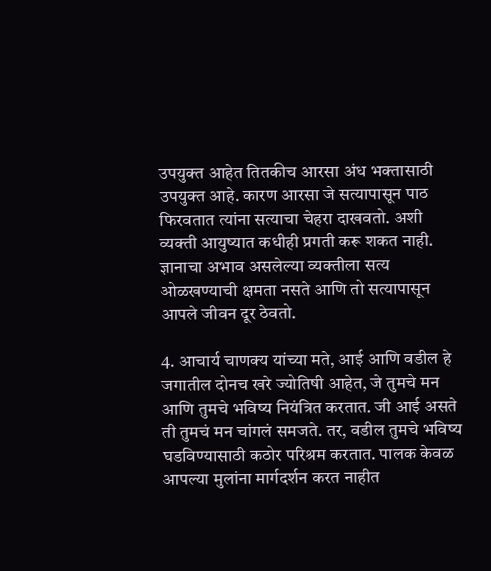उपयुक्त आहेत तितकीच आरसा अंध भक्तासाठी उपयुक्त आहे. कारण आरसा जे सत्यापासून पाठ फिरवतात त्यांना सत्याचा चेहरा दाखवतो. अशी व्यक्ती आयुष्यात कधीही प्रगती करू शकत नाही. ज्ञानाचा अभाव असलेल्या व्यक्तीला सत्य ओळखण्याची क्षमता नसते आणि तो सत्यापासून आपले जीवन दूर ठेवतो.

4. आचार्य चाणक्य यांच्या मते, आई आणि वडील हे जगातील दोनच खरे ज्योतिषी आहेत, जे तुमचे मन आणि तुमचे भविष्य नियंत्रित करतात. जी आई असते ती तुमचं मन चांगलं समजते. तर, वडील तुमचे भविष्य घडविण्यासाठी कठोर परिश्रम करतात. पालक केवळ आपल्या मुलांना मार्गदर्शन करत नाहीत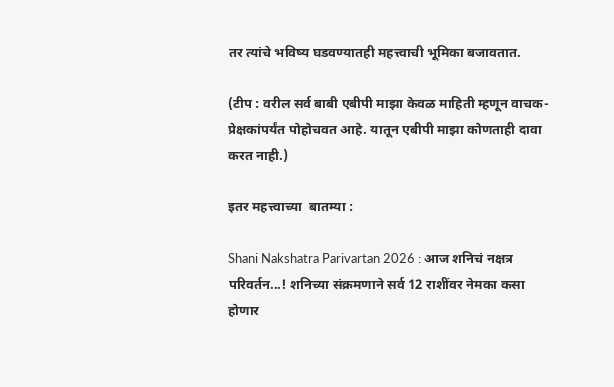तर त्यांचे भविष्य घडवण्यातही महत्त्वाची भूमिका बजावतात.

(टीप : वरील सर्व बाबी एबीपी माझा केवळ माहिती म्हणून वाचक-प्रेक्षकांपर्यंत पोहोचवत आहे. यातून एबीपी माझा कोणताही दावा करत नाही.)

इतर महत्त्वाच्या  बातम्या :

Shani Nakshatra Parivartan 2026 : आज शनिचं नक्षत्र परिवर्तन...! शनिच्या संक्रमणाने सर्व 12 राशींवर नेमका कसा होणार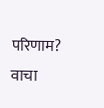परिणाम? वाचा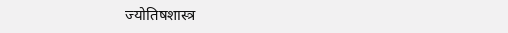ज्योतिषशास्त्र